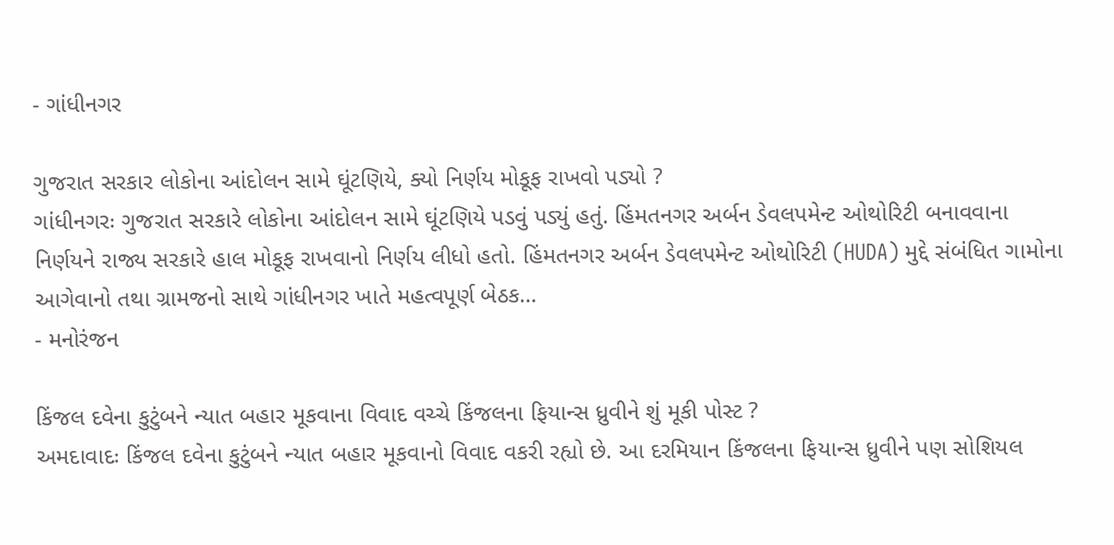- ગાંધીનગર

ગુજરાત સરકાર લોકોના આંદોલન સામે ઘૂંટણિયે, ક્યો નિર્ણય મોકૂફ રાખવો પડ્યો ?
ગાંધીનગરઃ ગુજરાત સરકારે લોકોના આંદોલન સામે ઘૂંટણિયે પડવું પડ્યું હતું. હિંમતનગર અર્બન ડેવલપમેન્ટ ઓથોરિટી બનાવવાના નિર્ણયને રાજ્ય સરકારે હાલ મોકૂફ રાખવાનો નિર્ણય લીધો હતો. હિંમતનગર અર્બન ડેવલપમેન્ટ ઓથોરિટી (HUDA) મુદ્દે સંબંધિત ગામોના આગેવાનો તથા ગ્રામજનો સાથે ગાંધીનગર ખાતે મહત્વપૂર્ણ બેઠક…
- મનોરંજન

કિંજલ દવેના કુટુંબને ન્યાત બહાર મૂકવાના વિવાદ વચ્ચે કિંજલના ફિયાન્સ ધ્રુવીને શું મૂકી પોસ્ટ ?
અમદાવાદઃ કિંજલ દવેના કુટુંબને ન્યાત બહાર મૂકવાનો વિવાદ વકરી રહ્યો છે. આ દરમિયાન કિંજલના ફિયાન્સ ધ્રુવીને પણ સોશિયલ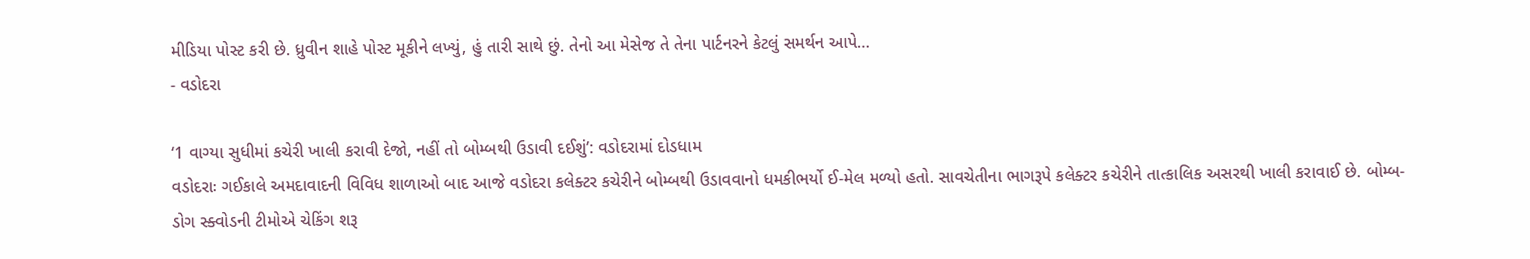મીડિયા પોસ્ટ કરી છે. ધ્રુવીન શાહે પોસ્ટ મૂકીને લખ્યું, હું તારી સાથે છું. તેનો આ મેસેજ તે તેના પાર્ટનરને કેટલું સમર્થન આપે…
- વડોદરા

‘1 વાગ્યા સુધીમાં કચેરી ખાલી કરાવી દેજો, નહીં તો બોમ્બથી ઉડાવી દઈશું’: વડોદરામાં દોડધામ
વડોદરાઃ ગઈકાલે અમદાવાદની વિવિધ શાળાઓ બાદ આજે વડોદરા કલેક્ટર કચેરીને બોમ્બથી ઉડાવવાનો ધમકીભર્યો ઈ-મેલ મળ્યો હતો. સાવચેતીના ભાગરૂપે કલેક્ટર કચેરીને તાત્કાલિક અસરથી ખાલી કરાવાઈ છે. બોમ્બ-ડોગ સ્ક્વોડની ટીમોએ ચેકિંગ શરૂ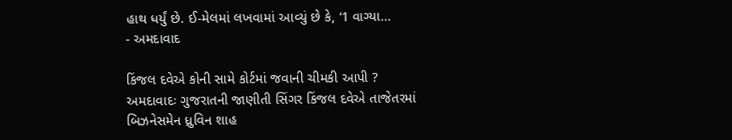હાથ ધર્યું છે. ઈ-મેલમાં લખવામાં આવ્યું છે કે, ‘1 વાગ્યા…
- અમદાવાદ

કિંજલ દવેએ કોની સામે કોર્ટમાં જવાની ચીમકી આપી ?
અમદાવાદઃ ગુજરાતની જાણીતી સિંગર કિંજલ દવેએ તાજેતરમાં બિઝનેસમેન ધ્રુવિન શાહ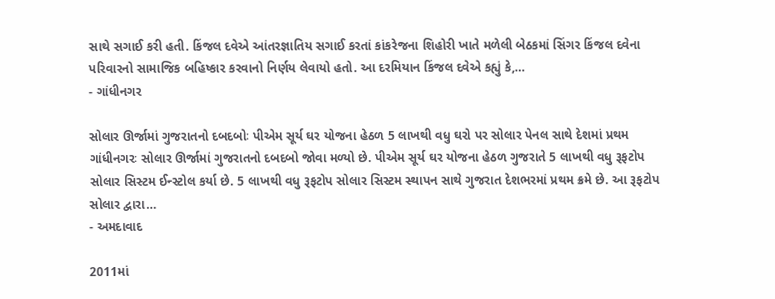સાથે સગાઈ કરી હતી. કિંજલ દવેએ આંતરજ્ઞાતિય સગાઈ કરતાં કાંકરેજના શિહોરી ખાતે મળેલી બેઠકમાં સિંગર કિંજલ દવેના પરિવારનો સામાજિક બહિષ્કાર કરવાનો નિર્ણય લેવાયો હતો. આ દરમિયાન કિંજલ દવેએ કહ્યું કે,…
- ગાંધીનગર

સોલાર ઊર્જામાં ગુજરાતનો દબદબોઃ પીએમ સૂર્ય ઘર યોજના હેઠળ 5 લાખથી વધુ ઘરો પર સોલાર પેનલ સાથે દેશમાં પ્રથમ
ગાંધીનગરઃ સોલાર ઊર્જામાં ગુજરાતનો દબદબો જોવા મળ્યો છે. પીએમ સૂર્ય ઘર યોજના હેઠળ ગુજરાતે 5 લાખથી વધુ રૂફટોપ સોલાર સિસ્ટમ ઈન્સ્ટોલ કર્યા છે. 5 લાખથી વધુ રૂફટોપ સોલાર સિસ્ટમ સ્થાપન સાથે ગુજરાત દેશભરમાં પ્રથમ ક્રમે છે. આ રૂફટોપ સોલાર દ્વારા…
- અમદાવાદ

2011માં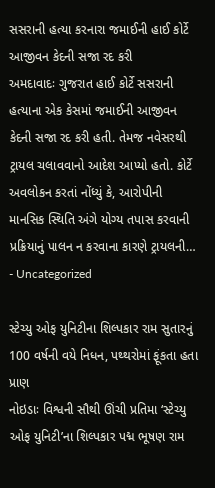સસરાની હત્યા કરનારા જમાઈની હાઈ કોર્ટે આજીવન કેદની સજા રદ કરી
અમદાવાદઃ ગુજરાત હાઈ કોર્ટે સસરાની હત્યાના એક કેસમાં જમાઈની આજીવન કેદની સજા રદ કરી હતી. તેમજ નવેસરથી ટ્રાયલ ચલાવવાનો આદેશ આપ્યો હતો. કોર્ટે અવલોકન કરતાં નોંધ્યું કે, આરોપીની માનસિક સ્થિતિ અંગે યોગ્ય તપાસ કરવાની પ્રક્રિયાનું પાલન ન કરવાના કારણે ટ્રાયલની…
- Uncategorized

સ્ટેચ્યુ ઓફ યુનિટીના શિલ્પકાર રામ સુતારનું 100 વર્ષની વયે નિધન, પથ્થરોમાં ફૂંકતા હતા પ્રાણ
નોઇડાઃ વિશ્વની સૌથી ઊંચી પ્રતિમા ‘સ્ટેચ્યુ ઓફ યુનિટી’ના શિલ્પકાર પદ્મ ભૂષણ રામ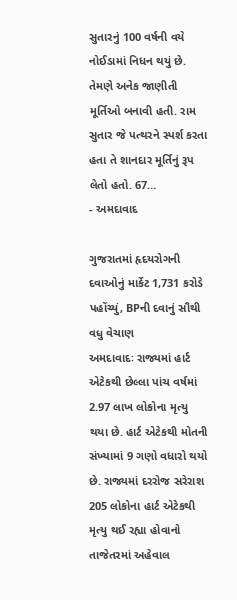સુતારનું 100 વર્ષની વયે નોઈડામાં નિધન થયું છે. તેમણે અનેક જાણીતી મૂર્તિઓ બનાવી હતી. રામ સુતાર જે પત્થરને સ્પર્શ કરતા હતા તે શાનદાર મૂર્તિનું રૂપ લેતો હતો. 67…
- અમદાવાદ

ગુજરાતમાં હૃદયરોગની દવાઓનું માર્કેટ 1,731 કરોડે પહોંચ્યું, BPની દવાનું સૌથી વધુ વેચાણ
અમદાવાદઃ રાજ્યમાં હાર્ટ એટેકથી છેલ્લા પાંચ વર્ષમાં 2.97 લાખ લોકોના મૃત્યુ થયા છે. હાર્ટ એટેકથી મોતની સંખ્યામાં 9 ગણો વધારો થયો છે. રાજ્યમાં દરરોજ સરેરાશ 205 લોકોના હાર્ટ એટેકથી મૃત્યુ થઈ રહ્યા હોવાનો તાજેતરમાં અહેવાલ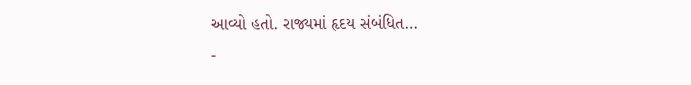આવ્યો હતો. રાજ્યમાં હૃદય સંબંધિત…
-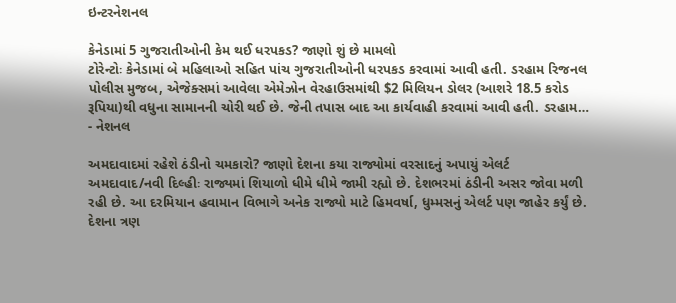ઇન્ટરનેશનલ

કેનેડામાં 5 ગુજરાતીઓની કેમ થઈ ધરપકડ? જાણો શું છે મામલો
ટોરેન્ટોઃ કેનેડામાં બે મહિલાઓ સહિત પાંચ ગુજરાતીઓની ધરપકડ કરવામાં આવી હતી. ડરહામ રિજનલ પોલીસ મુજબ, એજેક્સમાં આવેલા એમેઝોન વેરહાઉસમાંથી $2 મિલિયન ડોલર (આશરે 18.5 કરોડ રૂપિયા)થી વધુના સામાનની ચોરી થઈ છે. જેની તપાસ બાદ આ કાર્યવાહી કરવામાં આવી હતી. ડરહામ…
- નેશનલ

અમદાવાદમાં રહેશે ઠંડીનો ચમકારો? જાણો દેશના કયા રાજ્યોમાં વરસાદનું અપાયું એલર્ટ
અમદાવાદ/નવી દિલ્હીઃ રાજ્યમાં શિયાળો ધીમે ધીમે જામી રહ્યો છે. દેશભરમાં ઠંડીની અસર જોવા મળી રહી છે. આ દરમિયાન હવામાન વિભાગે અનેક રાજ્યો માટે હિમવર્ષા, ધુમ્મસનું એલર્ટ પણ જાહેર કર્યું છે. દેશના ત્રણ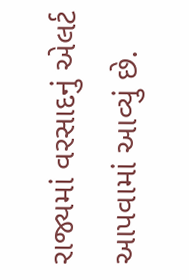રાજ્યમાં વરસાદનું એલર્ટ આપવામાં આવ્યું છે.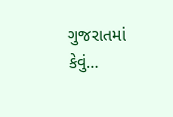ગુજરાતમાં કેવું…